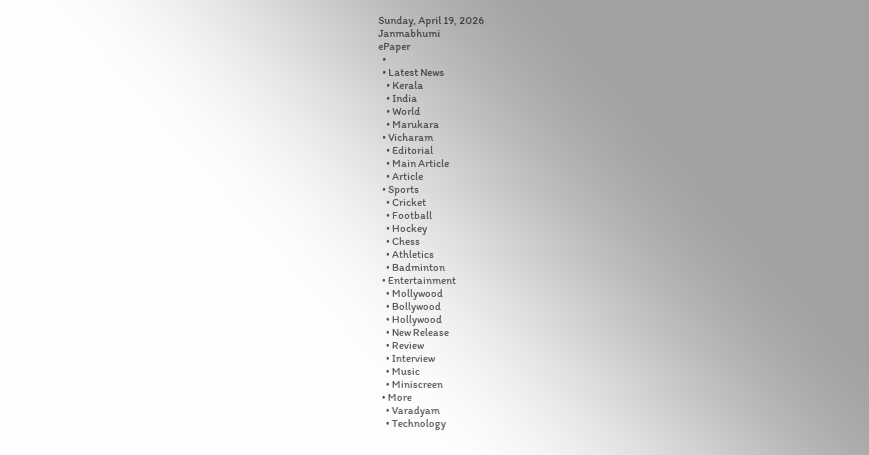Sunday, April 19, 2026
Janmabhumi
ePaper
  •
  • Latest News
    • Kerala
    • India
    • World
    • Marukara
  • Vicharam
    • Editorial
    • Main Article
    • Article
  • Sports
    • Cricket
    • Football
    • Hockey
    • Chess
    • Athletics
    • Badminton
  • Entertainment
    • Mollywood
    • Bollywood
    • Hollywood
    • New Release
    • Review
    • Interview
    • Music
    • Miniscreen
  • More
    • Varadyam
    • Technology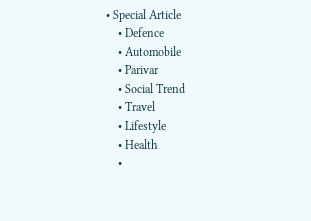• Special Article
    • Defence
    • Automobile
    • Parivar
    • Social Trend
    • Travel
    • Lifestyle
    • Health
    •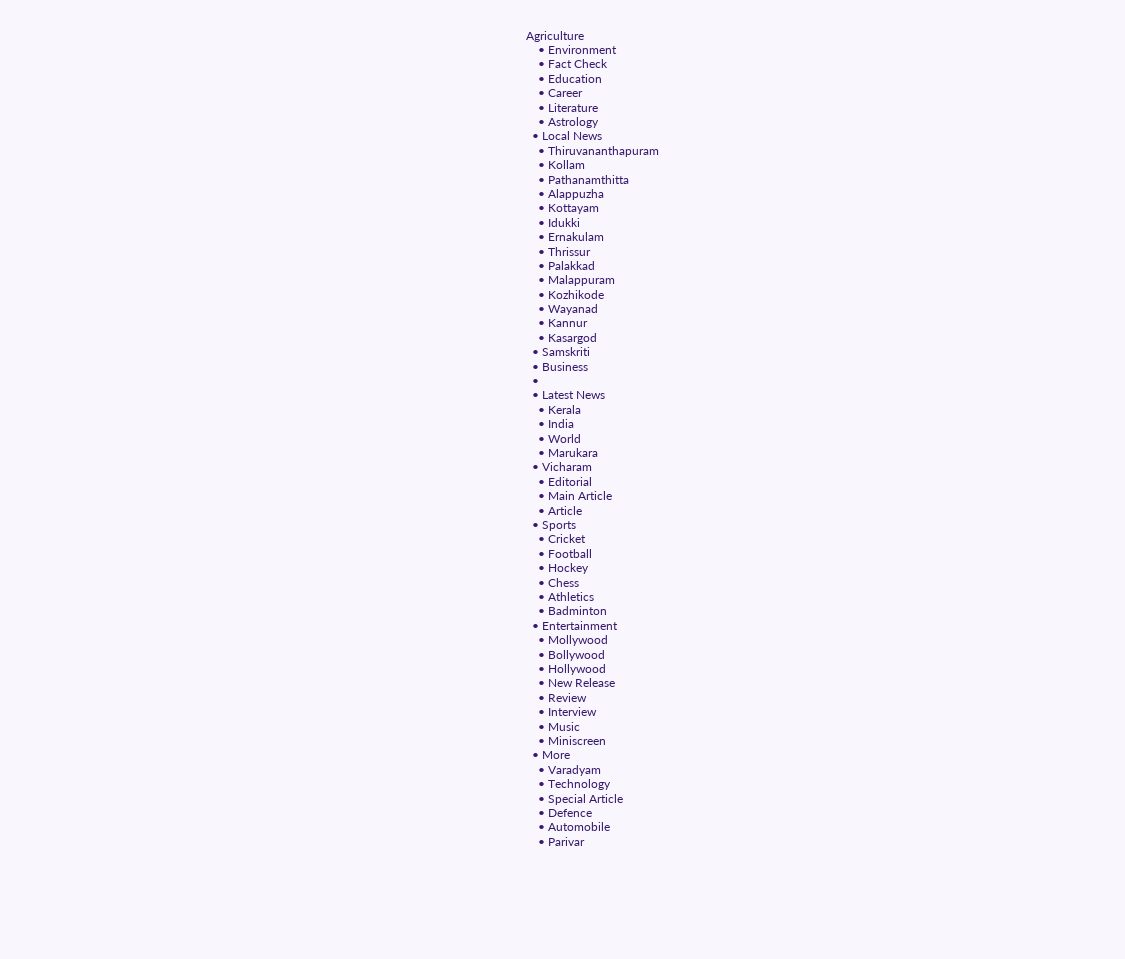Agriculture
    • Environment
    • Fact Check
    • Education
    • Career
    • Literature
    • Astrology
  • Local News
    • Thiruvananthapuram
    • Kollam
    • Pathanamthitta
    • Alappuzha
    • Kottayam
    • Idukki
    • Ernakulam
    • Thrissur
    • Palakkad
    • Malappuram
    • Kozhikode
    • Wayanad
    • Kannur
    • Kasargod
  • Samskriti
  • Business
  •
  • Latest News
    • Kerala
    • India
    • World
    • Marukara
  • Vicharam
    • Editorial
    • Main Article
    • Article
  • Sports
    • Cricket
    • Football
    • Hockey
    • Chess
    • Athletics
    • Badminton
  • Entertainment
    • Mollywood
    • Bollywood
    • Hollywood
    • New Release
    • Review
    • Interview
    • Music
    • Miniscreen
  • More
    • Varadyam
    • Technology
    • Special Article
    • Defence
    • Automobile
    • Parivar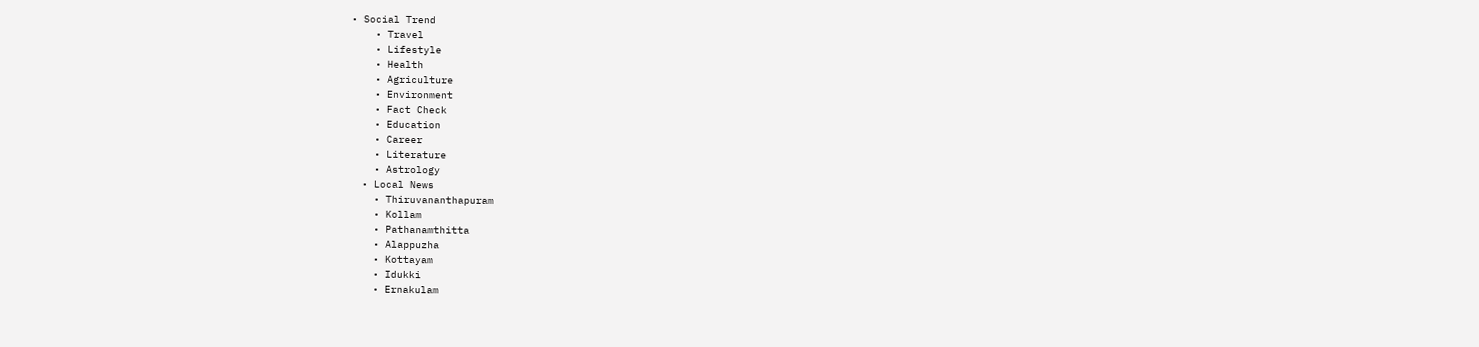• Social Trend
    • Travel
    • Lifestyle
    • Health
    • Agriculture
    • Environment
    • Fact Check
    • Education
    • Career
    • Literature
    • Astrology
  • Local News
    • Thiruvananthapuram
    • Kollam
    • Pathanamthitta
    • Alappuzha
    • Kottayam
    • Idukki
    • Ernakulam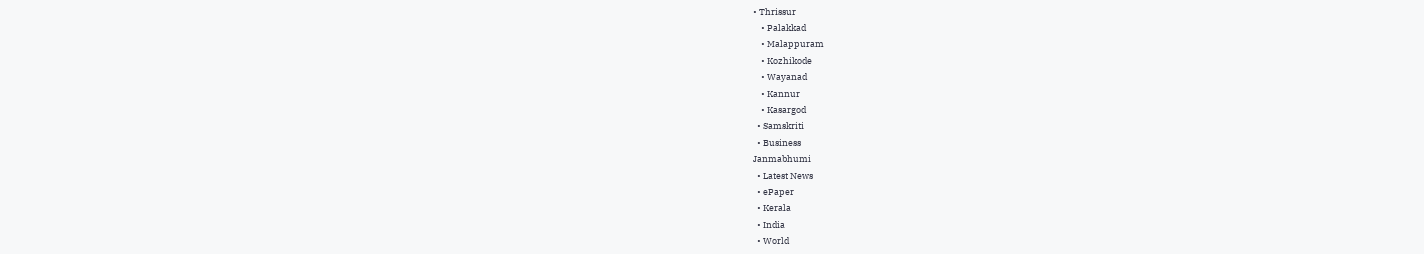• Thrissur
    • Palakkad
    • Malappuram
    • Kozhikode
    • Wayanad
    • Kannur
    • Kasargod
  • Samskriti
  • Business
Janmabhumi
  • Latest News
  • ePaper
  • Kerala
  • India
  • World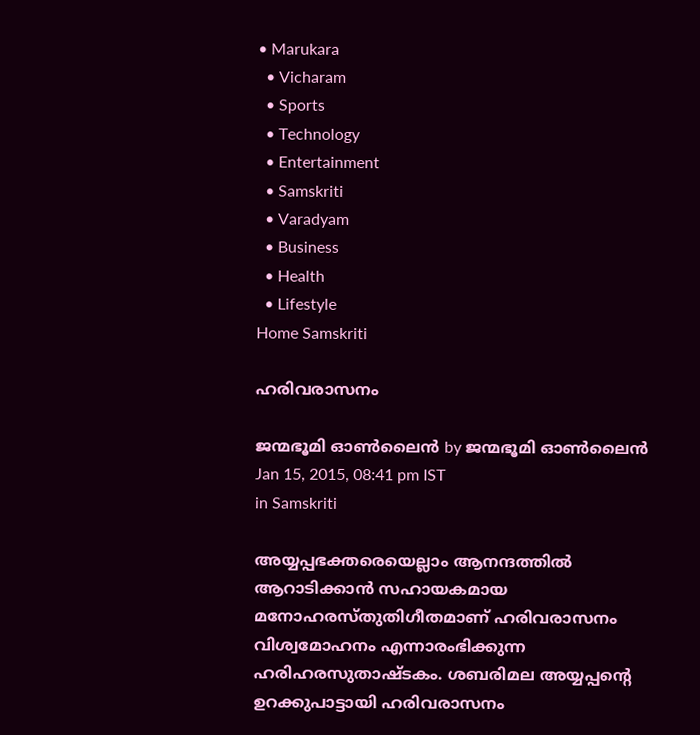• Marukara
  • Vicharam
  • Sports
  • Technology
  • Entertainment
  • Samskriti
  • Varadyam
  • Business
  • Health
  • Lifestyle
Home Samskriti

ഹരിവരാസനം

ജന്മഭൂമി ഓണ്‍ലൈന്‍ by ജന്മഭൂമി ഓണ്‍ലൈന്‍
Jan 15, 2015, 08:41 pm IST
in Samskriti

അയ്യപ്പഭക്തരെയെല്ലാം ആനന്ദത്തില്‍ ആറാടിക്കാന്‍ സഹായകമായ മനോഹരസ്തുതിഗീതമാണ് ഹരിവരാസനം വിശ്വമോഹനം എന്നാരംഭിക്കുന്ന ഹരിഹരസുതാഷ്ടകം. ശബരിമല അയ്യപ്പന്റെ ഉറക്കുപാട്ടായി ഹരിവരാസനം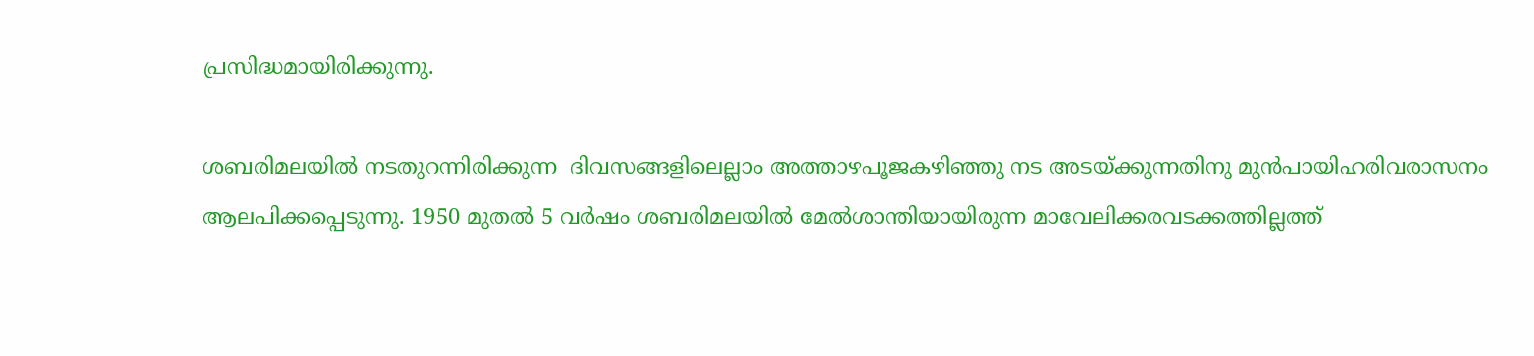പ്രസിദ്ധമായിരിക്കുന്നു.

ശബരിമലയില്‍ നടതുറന്നിരിക്കുന്ന  ദിവസങ്ങളിലെല്ലാം അത്താഴപൂജകഴിഞ്ഞു നട അടയ്‌ക്കുന്നതിനു മുന്‍പായിഹരിവരാസനം ആലപിക്കപ്പെടുന്നു. 1950 മുതല്‍ 5 വര്‍ഷം ശബരിമലയില്‍ മേല്‍ശാന്തിയായിരുന്ന മാവേലിക്കരവടക്കത്തില്ലത്ത്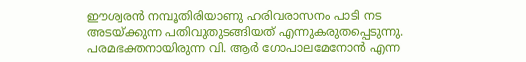ഈശ്വരന്‍ നമ്പൂതിരിയാണു ഹരിവരാസനം പാടി നട അടയ്‌ക്കുന്ന പതിവുതുടങ്ങിയത് എന്നുകരുതപ്പെടുന്നു. പരമഭക്തനായിരുന്ന വി. ആര്‍ ഗോപാലമേനോന്‍ എന്ന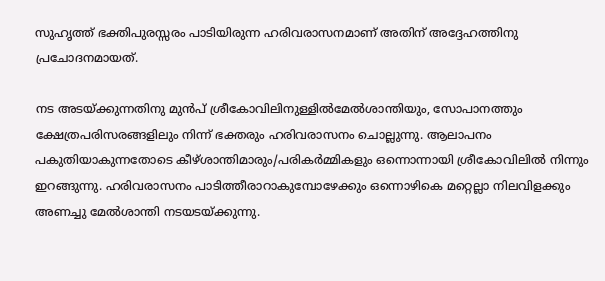സുഹൃത്ത് ഭക്തിപുരസ്സരം പാടിയിരുന്ന ഹരിവരാസനമാണ് അതിന് അദ്ദേഹത്തിനു പ്രചോദനമായത്.

നട അടയ്‌ക്കുന്നതിനു മുന്‍പ് ശ്രീകോവിലിനുള്ളില്‍മേല്‍ശാന്തിയും, സോപാനത്തും ക്ഷേത്രപരിസരങ്ങളിലും നിന്ന് ഭക്തരും ഹരിവരാസനം ചൊല്ലുന്നു. ആലാപനം പകുതിയാകുന്നതോടെ കീഴ്ശാന്തിമാരും/പരികര്‍മ്മികളും ഒന്നൊന്നായി ശ്രീകോവിലില്‍ നിന്നും ഇറങ്ങുന്നു. ഹരിവരാസനം പാടിത്തീരാറാകുമ്പോഴേക്കും ഒന്നൊഴികെ മറ്റെല്ലാ നിലവിളക്കും അണച്ചു മേല്‍ശാന്തി നടയടയ്‌ക്കുന്നു.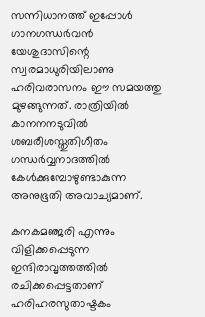സന്നിധാനത്ത് ഇപ്പോള്‍ ഗാനഗന്ധര്‍വന്‍ യേശുദാസിന്റെ സ്വരമാധുരിയിലാണു ഹരിവരാസനം ഈ സമയത്തു മുഴങ്ങുന്നത്. രാത്രിയില്‍ കാനനനടുവില്‍ ശബരീശസ്തുതിഗീതം ഗന്ധര്‍വ്വനാദത്തില്‍ കേള്‍ക്കുമ്പോഴുണ്ടാകുന്ന അനുഭൂതി അവാച്യമാണ്.

കനകമഞ്ജരി എന്നും വിളിക്കപ്പെടുന്ന ഇന്ദിരാവൃത്തത്തില്‍ രചിക്കപ്പെട്ടതാണ് ഹരിഹരസുതാഷ്ടകം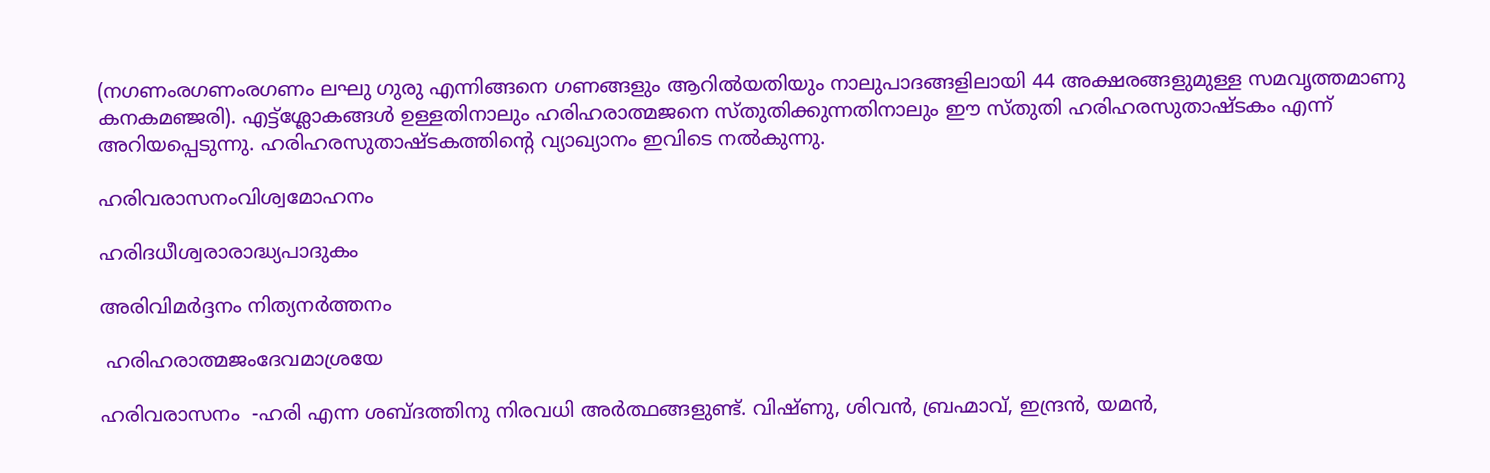(നഗണംരഗണംരഗണം ലഘു ഗുരു എന്നിങ്ങനെ ഗണങ്ങളും ആറില്‍യതിയും നാലുപാദങ്ങളിലായി 44 അക്ഷരങ്ങളുമുള്ള സമവൃത്തമാണു കനകമഞ്ജരി). എട്ട്‌ശ്ലോകങ്ങള്‍ ഉള്ളതിനാലും ഹരിഹരാത്മജനെ സ്തുതിക്കുന്നതിനാലും ഈ സ്തുതി ഹരിഹരസുതാഷ്ടകം എന്ന് അറിയപ്പെടുന്നു. ഹരിഹരസുതാഷ്ടകത്തിന്റെ വ്യാഖ്യാനം ഇവിടെ നല്‍കുന്നു.

ഹരിവരാസനംവിശ്വമോഹനം

ഹരിദധീശ്വരാരാദ്ധ്യപാദുകം

അരിവിമര്‍ദ്ദനം നിത്യനര്‍ത്തനം

 ഹരിഹരാത്മജംദേവമാശ്രയേ

ഹരിവരാസനം  -ഹരി എന്ന ശബ്ദത്തിനു നിരവധി അര്‍ത്ഥങ്ങളുണ്ട്. വിഷ്ണു, ശിവന്‍, ബ്രഹ്മാവ്, ഇന്ദ്രന്‍, യമന്‍,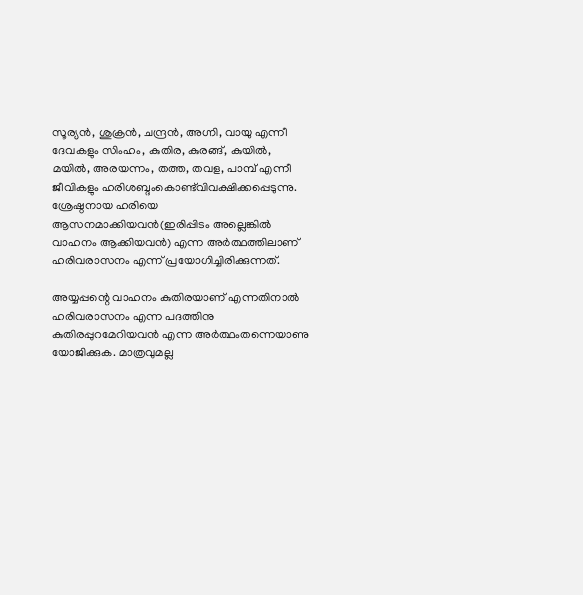സൂര്യന്‍, ശുക്രന്‍, ചന്ദ്രന്‍, അഗ്നി, വായു എന്നീ ദേവകളും സിംഹം, കുതിര, കുരങ്ങ്, കുയില്‍, മയില്‍, അരയന്നം, തത്ത, തവള, പാമ്പ് എന്നീ ജീവികളും ഹരിശബ്ദംകൊണ്ട്‌വിവക്ഷിക്കപ്പെടുന്നു. ശ്രേഷ്ഠനായ ഹരിയെ ആസനമാക്കിയവന്‍(ഇരിപ്പിടം അല്ലെങ്കില്‍ വാഹനം ആക്കിയവന്‍) എന്ന അര്‍ത്ഥത്തിലാണ് ഹരിവരാസനം എന്ന് പ്രയോഗിച്ചിരിക്കുന്നത്.

അയ്യപ്പന്റെ വാഹനം കുതിരയാണ് എന്നതിനാല്‍ ഹരിവരാസനം എന്ന പദത്തിനു കുതിരപ്പുറമേറിയവന്‍ എന്ന അര്‍ത്ഥംതന്നെയാണു യോജിക്കുക. മാത്രവുമല്ല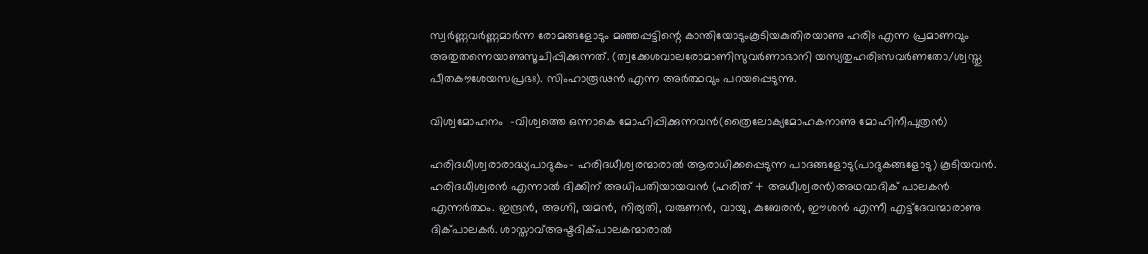സ്വര്‍ണ്ണവര്‍ണ്ണമാര്‍ന്ന രോമങ്ങളോടും മഞ്ഞപ്പട്ടിന്റെ കാന്തിയോടുംകൂടിയകുതിരയാണു ഹരിഃ എന്ന പ്രമാണവും അതുതന്നെയാണുസൂചിപ്പിക്കുന്നത്. (ത്വക്കേശവാലരോമാണിസുവര്‍ണാഭാനി യസ്യതുഹരിഃസവര്‍ണതോ/ശ്വസ്തു പീതകൗശേയസപ്രഭഃ). സിംഹാരൂഢന്‍ എന്ന അര്‍ത്ഥവും പറയപ്പെടുന്നു.

വിശ്വമോഹനം  -വിശ്വത്തെ ഒന്നാകെ മോഹിപ്പിക്കുന്നവന്‍(ത്രൈലോക്യമോഹകനാണു മോഹിനീപുത്രന്‍)

ഹരിദധീശ്വരാരാദ്ധ്യപാദുകം- ഹരിദധീശ്വരന്മാരാല്‍ ആരാധിക്കപ്പെടുന്ന പാദങ്ങളോടു(പാദുകങ്ങളോടു) കൂടിയവന്‍. ഹരിദധീശ്വരന്‍ എന്നാല്‍ ദിക്കിന് അധിപതിയായവന്‍ (ഹരിത് + അധീശ്വരന്‍)അഥവാദിക് പാലകന്‍ എന്നര്‍ത്ഥം. ഇന്ദ്രന്‍, അഗ്നി, യമന്‍, നിര്യതി, വരുണന്‍, വായു, കുബേരന്‍, ഈശന്‍ എന്നീ എട്ട്‌ദേവന്മാരാണു ദിക്പാലകര്‍. ശാസ്താവ്അഷ്ടദിക്പാലകന്മാരാല്‍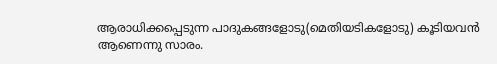ആരാധിക്കപ്പെടുന്ന പാദുകങ്ങളോടു(മെതിയടികളോടു) കൂടിയവന്‍ ആണെന്നു സാരം.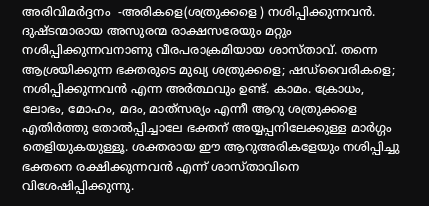അരിവിമര്‍ദ്ദനം  -അരികളെ(ശത്രുക്കളെ ) നശിപ്പിക്കുന്നവന്‍. ദുഷ്ടന്മാരായ അസുരന്മ രാക്ഷസരേയും മറ്റും നശിപ്പിക്കുന്നവനാണു വീരപരാക്രമിയായ ശാസ്താവ്. തന്നെ ആശ്രയിക്കുന്ന ഭക്തരുടെ മുഖ്യ ശത്രുക്കളെ; ഷഡ്‌വൈരികളെ; നശിപ്പിക്കുന്നവന്‍ എന്ന അര്‍ത്ഥവും ഉണ്ട്. കാമം. ക്രോധം, ലോഭം, മോഹം, മദം, മാത്‌സര്യം എന്നീ ആറു ശത്രുക്കളെ എതിര്‍ത്തു തോല്‍പ്പിച്ചാലേ ഭക്തന് അയ്യപ്പനിലേക്കുള്ള മാര്‍ഗ്ഗം തെളിയുകയുള്ളൂ. ശക്തരായ ഈ ആറുഅരികളേയും നശിപ്പിച്ചു ഭക്തനെ രക്ഷിക്കുന്നവന്‍ എന്ന് ശാസ്താവിനെ വിശേഷിപ്പിക്കുന്നു.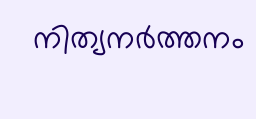നിത്യനര്‍ത്തനം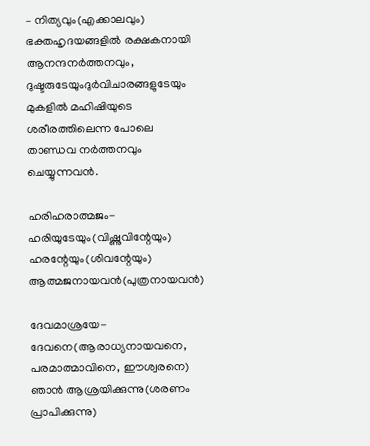– നിത്യവും(എക്കാലവും) ഭക്തഹൃദയങ്ങളില്‍ രക്ഷകനായി ആനന്ദനര്‍ത്തനവും, ദുഷ്ടരുടേയുംദുര്‍വിചാരങ്ങളുടേയും മുകളില്‍ മഹിഷിയുടെ ശരീരത്തിലെന്ന പോലെ താണ്ഡവ നര്‍ത്തനവും ചെയ്യുന്നവന്‍.

ഹരിഹരാത്മജം-ഹരിയുടേയും(വിഷ്ണുവിന്റേയും) ഹരന്റേയും(ശിവന്റേയും) ആത്മജനായവന്‍(പുത്രനായവന്‍)

ദേവമാശ്രയേ-ദേവനെ(ആരാധ്യനായവനെ, പരമാത്മാവിനെ, ഈശ്വരനെ) ഞാന്‍ ആശ്രയിക്കുന്നു(ശരണം പ്രാപിക്കുന്നു)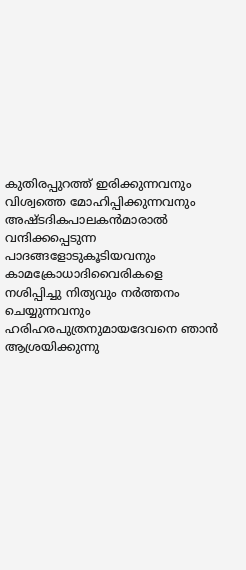കുതിരപ്പുറത്ത് ഇരിക്കുന്നവനും വിശ്വത്തെ മോഹിപ്പിക്കുന്നവനും അഷ്ടദികപാലകന്‍മാരാല്‍ വന്ദിക്കപ്പെടുന്ന പാദങ്ങളോടുകൂടിയവനും കാമക്രോധാദിവൈരികളെ നശിപ്പിച്ചു നിത്യവും നര്‍ത്തനം ചെയ്യുന്നവനും ഹരിഹരപുത്രനുമായദേവനെ ഞാന്‍ ആശ്രയിക്കുന്നു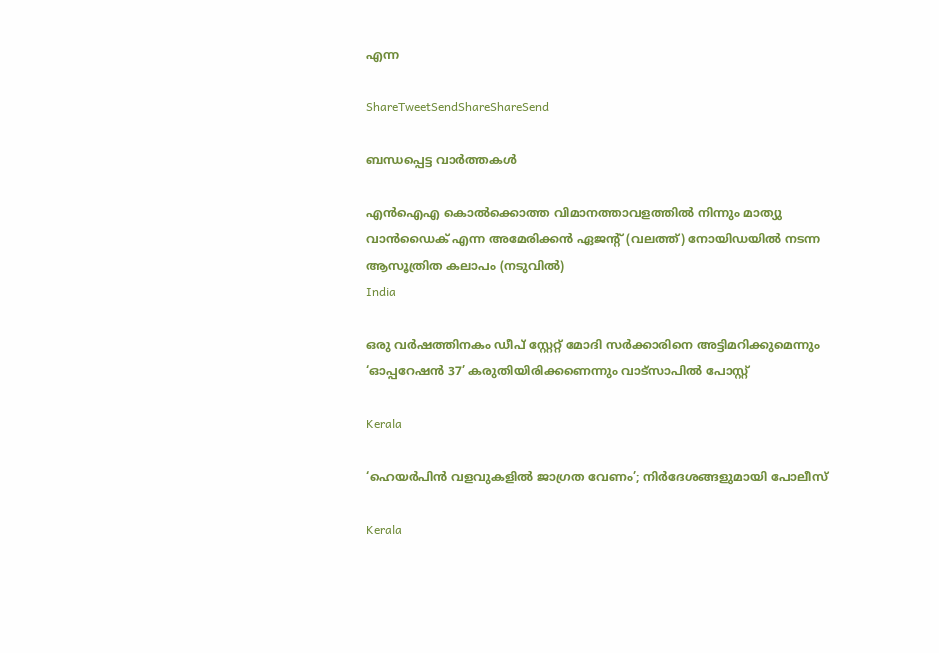എന്ന

ShareTweetSendShareShareSend

ബന്ധപ്പെട്ട വാര്‍ത്തകള്‍

എന്‍ഐഎ കൊല്‍ക്കൊത്ത വിമാനത്താവളത്തില്‍ നിന്നും മാത്യു വാന്‍ഡൈക് എന്ന അമേരിക്കന്‍ ഏജന്‍റ് (വലത്ത്) നോയിഡയില്‍ നടന്ന ആസൂത്രിത കലാപം (നടുവില്‍)
India

ഒരു വര്‍ഷത്തിനകം ഡീപ് സ്റ്റേറ്റ് മോദി സര്‍ക്കാരിനെ അട്ടിമറിക്കുമെന്നും ‘ഓപ്പറേഷന്‍ 37’ കരുതിയിരിക്കണെന്നും വാട്സാപില്‍ പോസ്റ്റ്

Kerala

‘ഹെയർപിൻ വളവുകളിൽ ജാഗ്രത വേണം’; നിർദേശങ്ങളുമായി പോലീസ്

Kerala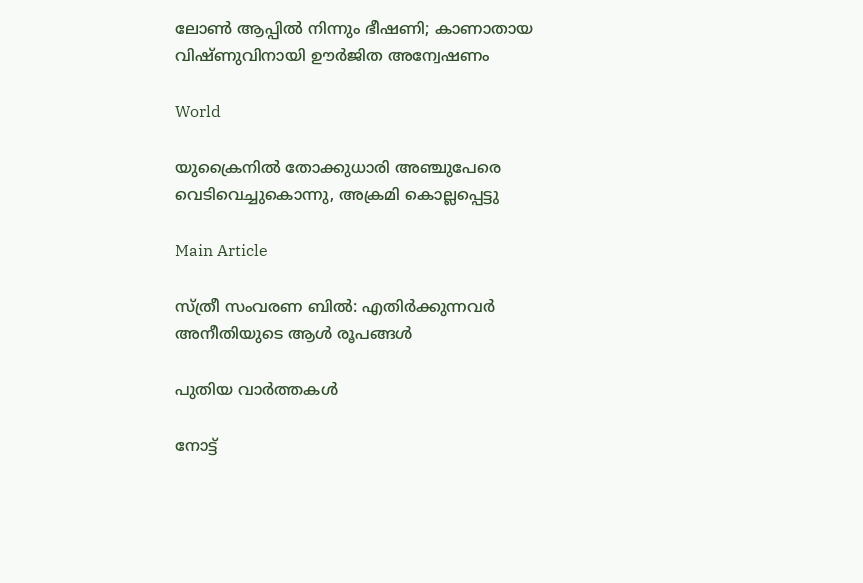ലോൺ ആപ്പിൽ നിന്നും ഭീഷണി; കാണാതായ വിഷ്ണുവിനായി ഊർജിത അന്വേഷണം

World

യുക്രൈനിൽ തോക്കുധാരി അഞ്ചുപേരെ വെടിവെച്ചുകൊന്നു, അക്രമി കൊല്ലപ്പെട്ടു

Main Article

സ്ത്രീ സംവരണ ബില്‍: എതിര്‍ക്കുന്നവര്‍ അനീതിയുടെ ആള്‍ രൂപങ്ങള്‍

പുതിയ വാര്‍ത്തകള്‍

നോട്ട്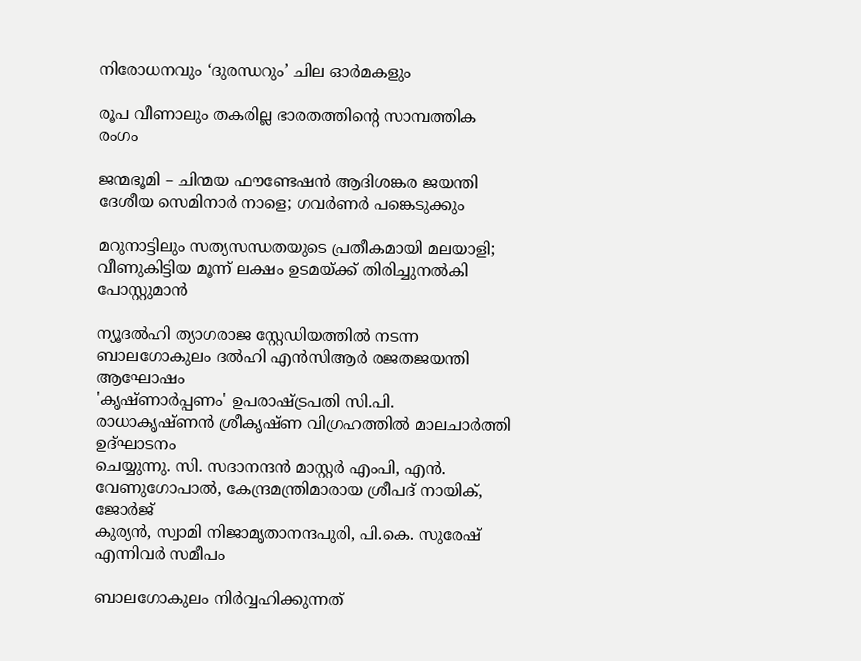നിരോധനവും ‘ദുരന്ധറും’ ചില ഓര്‍മകളും

രൂപ വീണാലും തകരില്ല ഭാരതത്തിന്റെ സാമ്പത്തിക രംഗം

ജന്മഭൂമി – ചിന്മയ ഫൗണ്ടേഷന്‍ ആദിശങ്കര ജയന്തി ദേശീയ സെമിനാര്‍ നാളെ; ഗവര്‍ണര്‍ പങ്കെടുക്കും

മറുനാട്ടിലും സത്യസന്ധതയുടെ പ്രതീകമായി മലയാളി; വീണുകിട്ടിയ മൂന്ന് ലക്ഷം ഉടമയ്‌ക്ക് തിരിച്ചുനല്‍കി പോസ്റ്റുമാന്‍

ന്യൂദല്‍ഹി ത്യാഗരാജ സ്റ്റേഡിയത്തില്‍ നടന്ന ബാലഗോകുലം ദല്‍ഹി എന്‍സിആര്‍ രജതജയന്തി ആഘോഷം
'കൃഷ്ണാര്‍പ്പണം' ഉപരാഷ്ട്രപതി സി.പി. രാധാകൃഷ്ണന്‍ ശ്രീകൃഷ്ണ വിഗ്രഹത്തില്‍ മാലചാര്‍ത്തി ഉദ്ഘാടനം
ചെയ്യുന്നു. സി. സദാനന്ദന്‍ മാസ്റ്റര്‍ എംപി, എന്‍. വേണുഗോപാല്‍, കേന്ദ്രമന്ത്രിമാരായ ശ്രീപദ് നായിക്, ജോര്‍ജ്
കുര്യന്‍, സ്വാമി നിജാമൃതാനന്ദപുരി, പി.കെ. സുരേഷ് എന്നിവര്‍ സമീപം

ബാലഗോകുലം നിര്‍വ്വഹിക്കുന്നത്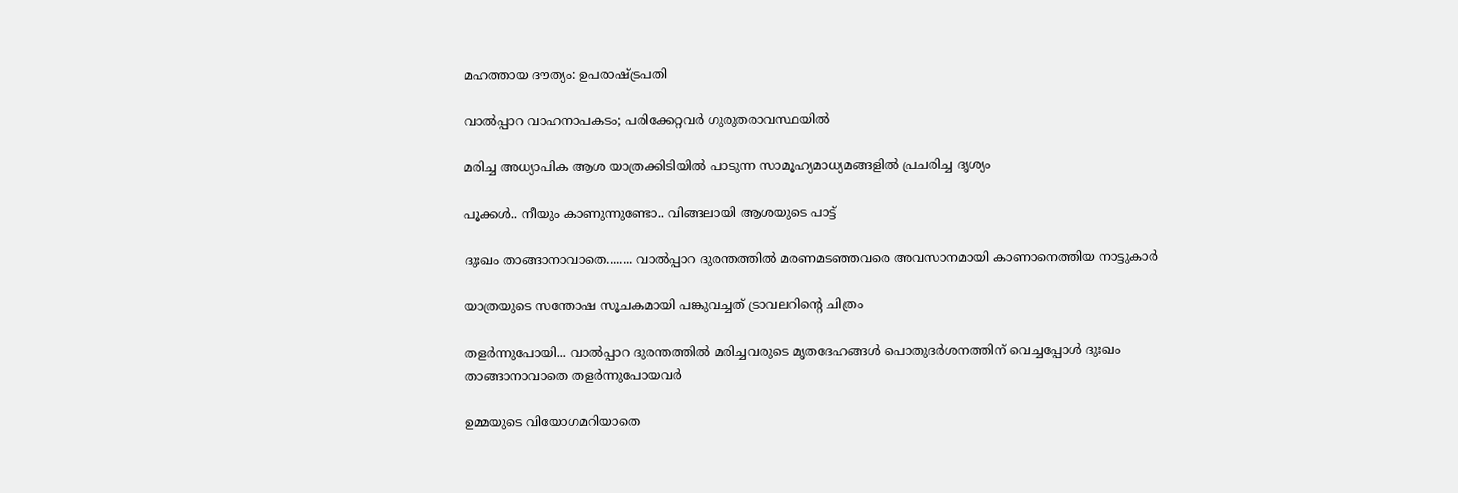മഹത്തായ ദൗത്യം: ഉപരാഷ്‌ട്രപതി

വാല്‍പ്പാറ വാഹനാപകടം; പരിക്കേറ്റവര്‍ ഗുരുതരാവസ്ഥയില്‍

മരിച്ച അധ്യാപിക ആശ യാത്രക്കിടിയില്‍ പാടുന്ന സാമൂഹ്യമാധ്യമങ്ങളില്‍ പ്രചരിച്ച ദൃശ്യം

പൂക്കള്‍.. നീയും കാണുന്നുണ്ടോ.. വിങ്ങലായി ആശയുടെ പാട്ട്

ദുഃഖം താങ്ങാനാവാതെ........ വാല്‍പ്പാറ ദുരന്തത്തില്‍ മരണമടഞ്ഞവരെ അവസാനമായി കാണാനെത്തിയ നാട്ടുകാര്‍

യാത്രയുടെ സന്തോഷ സൂചകമായി പങ്കുവച്ചത് ട്രാവലറിന്റെ ചിത്രം

തളര്‍ന്നുപോയി... വാല്‍പ്പാറ ദുരന്തത്തില്‍ മരിച്ചവരുടെ മൃതദേഹങ്ങള്‍ പൊതുദര്‍ശനത്തിന് വെച്ചപ്പോള്‍ ദുഃഖം
താങ്ങാനാവാതെ തളര്‍ന്നുപോയവര്‍

ഉമ്മയുടെ വിയോഗമറിയാതെ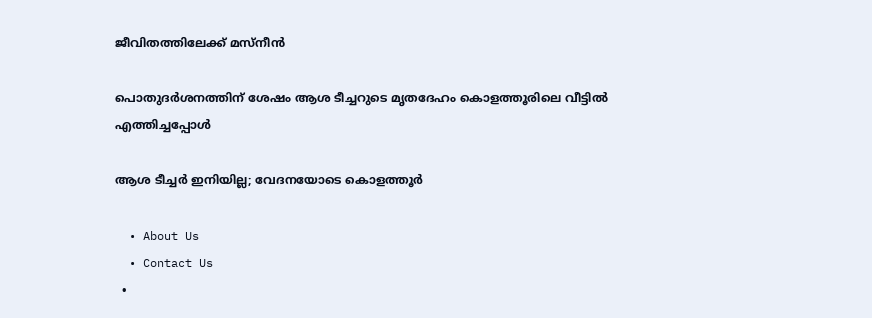ജീവിതത്തിലേക്ക് മസ്നീന്‍

പൊതുദര്‍ശനത്തിന് ശേഷം ആശ ടീച്ചറുടെ മൃതദേഹം കൊളത്തൂരിലെ വീട്ടില്‍ എത്തിച്ചപ്പോള്‍

ആശ ടീച്ചര്‍ ഇനിയില്ല; വേദനയോടെ കൊളത്തൂര്‍

  • About Us
  • Contact Us
  •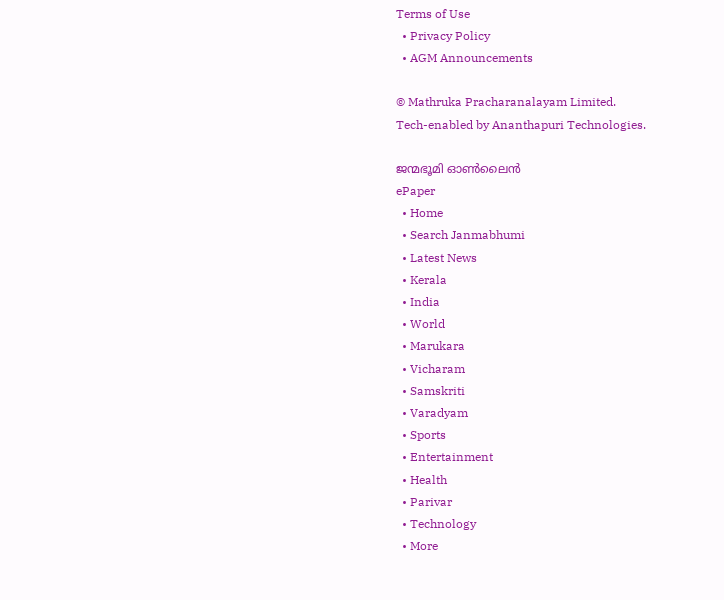Terms of Use
  • Privacy Policy
  • AGM Announcements

© Mathruka Pracharanalayam Limited.
Tech-enabled by Ananthapuri Technologies.

ജന്മഭൂമി ഓണ്‍ലൈന്‍
ePaper
  • Home
  • Search Janmabhumi
  • Latest News
  • Kerala
  • India
  • World
  • Marukara
  • Vicharam
  • Samskriti
  • Varadyam
  • Sports
  • Entertainment
  • Health
  • Parivar
  • Technology
  • More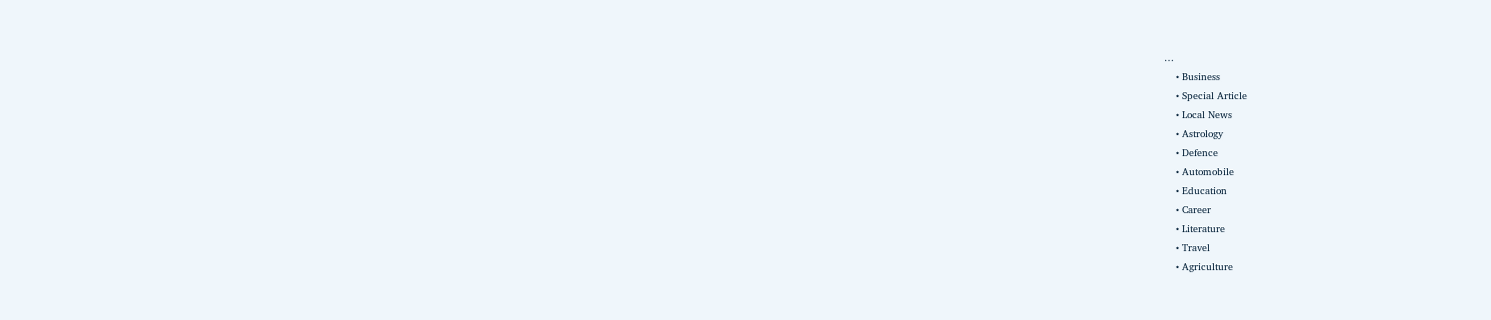…
    • Business
    • Special Article
    • Local News
    • Astrology
    • Defence
    • Automobile
    • Education
    • Career
    • Literature
    • Travel
    • Agriculture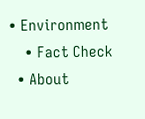• Environment
    • Fact Check
  • About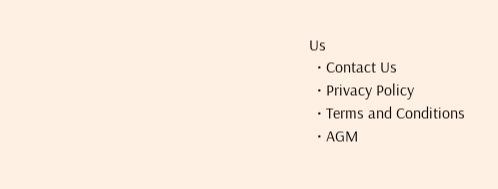Us
  • Contact Us
  • Privacy Policy
  • Terms and Conditions
  • AGM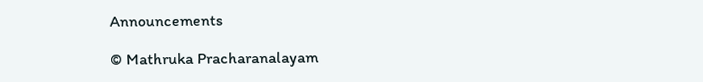Announcements

© Mathruka Pracharanalayam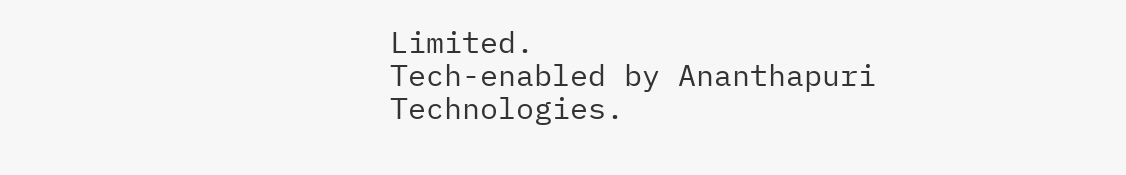Limited.
Tech-enabled by Ananthapuri Technologies.